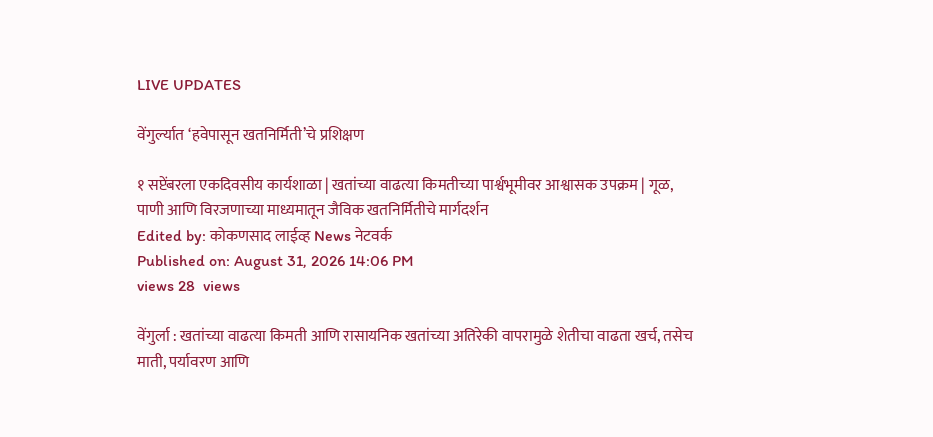LIVE UPDATES

वेंगुर्ल्यात ‘हवेपासून खतनिर्मिती’चे प्रशिक्षण

१ सप्टेंबरला एकदिवसीय कार्यशाळा | खतांच्या वाढत्या किमतीच्या पार्श्वभूमीवर आश्वासक उपक्रम | गूळ, पाणी आणि विरजणाच्या माध्यमातून जैविक खतनिर्मितीचे मार्गदर्शन
Edited by: कोकणसाद लाईव्ह News नेटवर्क
Published on: August 31, 2026 14:06 PM
views 28  views

वेंगुर्ला : खतांच्या वाढत्या किमती आणि रासायनिक खतांच्या अतिरेकी वापरामुळे शेतीचा वाढता खर्च, तसेच माती, पर्यावरण आणि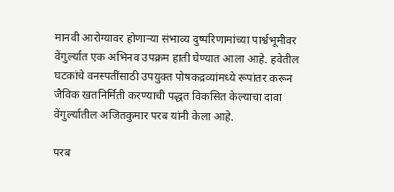मानवी आरोग्यावर होणाऱ्या संभाव्य दुष्परिणामांच्या पार्श्वभूमीवर वेंगुर्ल्यात एक अभिनव उपक्रम हाती घेण्यात आला आहे. हवेतील घटकांचे वनस्पतींसाठी उपयुक्त पोषकद्रव्यांमध्ये रूपांतर करून जैविक खतनिर्मिती करण्याची पद्धत विकसित केल्याचा दावा वेंगुर्ल्यातील अजितकुमार परब यांनी केला आहे.

परब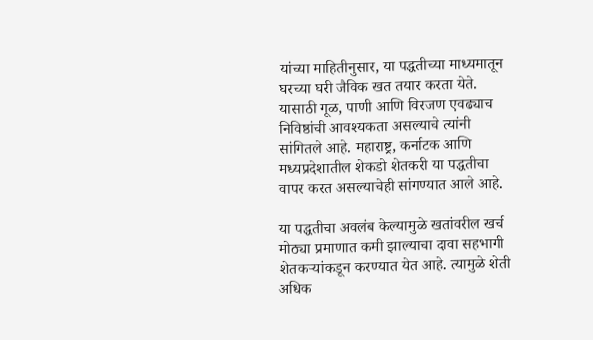यांच्या माहितीनुसार, या पद्धतीच्या माध्यमातून घरच्या घरी जैविक खत तयार करता येते. यासाठी गूळ, पाणी आणि विरजण एवढ्याच निविष्ठांची आवश्यकता असल्याचे त्यांनी सांगितले आहे. महाराष्ट्र, कर्नाटक आणि मध्यप्रदेशातील शेकडो शेतकरी या पद्धतीचा वापर करत असल्याचेही सांगण्यात आले आहे.

या पद्धतीचा अवलंब केल्यामुळे खतांवरील खर्च मोठ्या प्रमाणात कमी झाल्याचा दावा सहभागी शेतकऱ्यांकडून करण्यात येत आहे. त्यामुळे शेती अधिक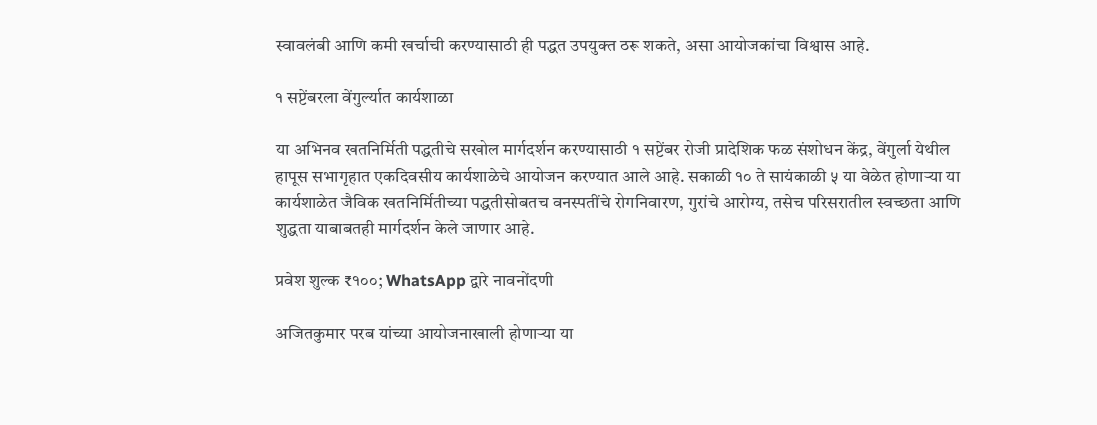स्वावलंबी आणि कमी खर्चाची करण्यासाठी ही पद्धत उपयुक्त ठरू शकते, असा आयोजकांचा विश्वास आहे.

१ सप्टेंबरला वेंगुर्ल्यात कार्यशाळा

या अभिनव खतनिर्मिती पद्धतीचे सखोल मार्गदर्शन करण्यासाठी १ सप्टेंबर रोजी प्रादेशिक फळ संशोधन केंद्र, वेंगुर्ला येथील हापूस सभागृहात एकदिवसीय कार्यशाळेचे आयोजन करण्यात आले आहे. सकाळी १० ते सायंकाळी ५ या वेळेत होणाऱ्या या कार्यशाळेत जैविक खतनिर्मितीच्या पद्धतीसोबतच वनस्पतींचे रोगनिवारण, गुरांचे आरोग्य, तसेच परिसरातील स्वच्छता आणि शुद्धता याबाबतही मार्गदर्शन केले जाणार आहे.

प्रवेश शुल्क ₹१००; WhatsApp द्वारे नावनोंदणी

अजितकुमार परब यांच्या आयोजनाखाली होणाऱ्या या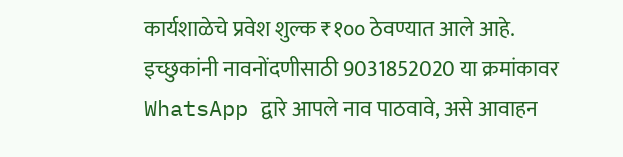कार्यशाळेचे प्रवेश शुल्क ₹१०० ठेवण्यात आले आहे. इच्छुकांनी नावनोंदणीसाठी 9031852020 या क्रमांकावर WhatsApp द्वारे आपले नाव पाठवावे, असे आवाहन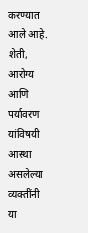करण्यात आले आहे. शेती, आरोग्य आणि पर्यावरण यांविषयी आस्था असलेल्या व्यक्तींनी या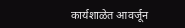कार्यशाळेत आवर्जून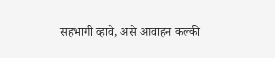सहभागी व्हावे, असे आवाहन कल्की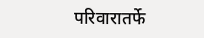परिवारातर्फे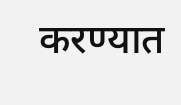करण्यात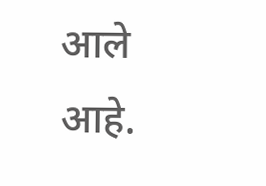आले आहे.